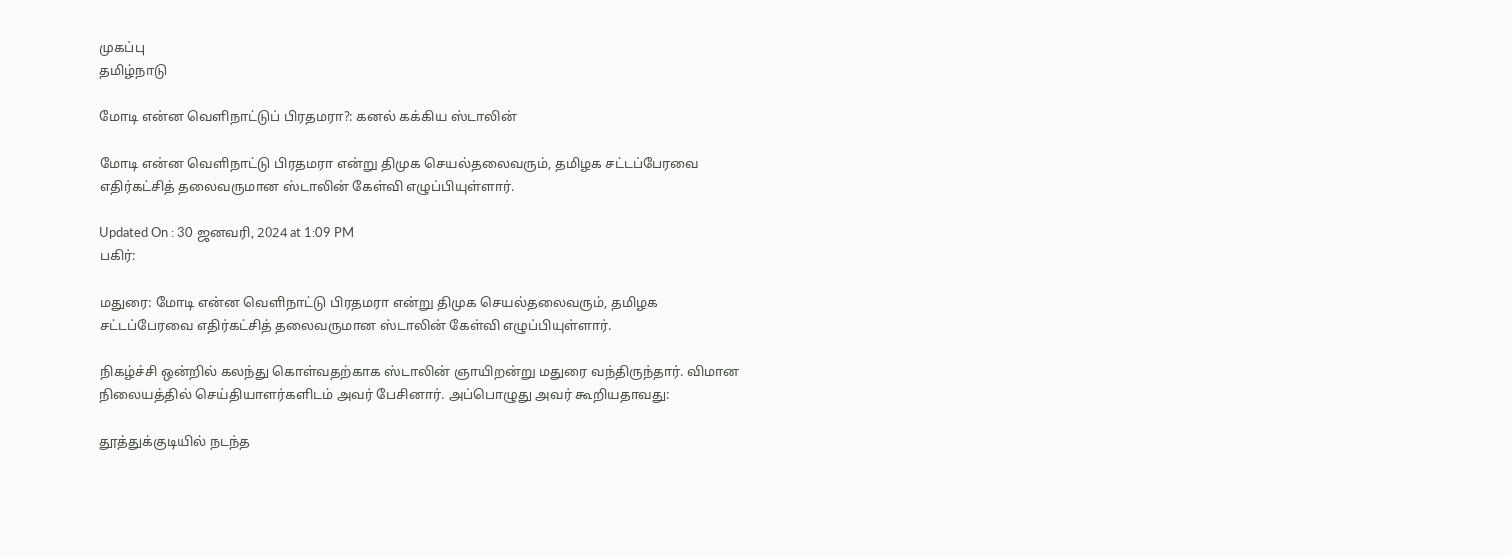முகப்பு
தமிழ்நாடு

மோடி என்ன வெளிநாட்டுப் பிரதமரா?: கனல் கக்கிய ஸ்டாலின்

மோடி என்ன வெளிநாட்டு பிரதமரா என்று திமுக செயல்தலைவரும், தமிழக சட்டப்பேரவை எதிர்கட்சித் தலைவருமான ஸ்டாலின் கேள்வி எழுப்பியுள்ளார்.

Updated On : 30 ஜனவரி, 2024 at 1:09 PM
பகிர்:

மதுரை: மோடி என்ன வெளிநாட்டு பிரதமரா என்று திமுக செயல்தலைவரும், தமிழக சட்டப்பேரவை எதிர்கட்சித் தலைவருமான ஸ்டாலின் கேள்வி எழுப்பியுள்ளார்.

நிகழ்ச்சி ஒன்றில் கலந்து கொள்வதற்காக ஸ்டாலின் ஞாயிறன்று மதுரை வந்திருந்தார். விமான நிலையத்தில் செய்தியாளர்களிடம் அவர் பேசினார். அப்பொழுது அவர் கூறியதாவது:

தூத்துக்குடியில் நடந்த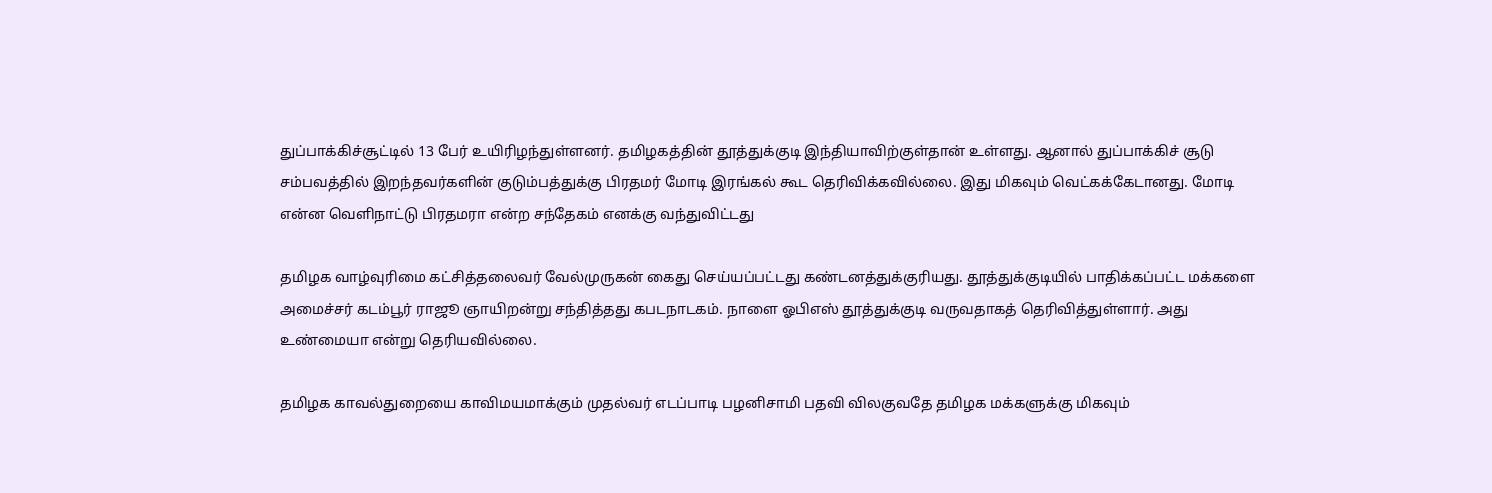துப்பாக்கிச்சூட்டில் 13 பேர் உயிரிழந்துள்ளனர். தமிழகத்தின் தூத்துக்குடி இந்தியாவிற்குள்தான் உள்ளது. ஆனால் துப்பாக்கிச் சூடு சம்பவத்தில் இறந்தவர்களின் குடும்பத்துக்கு பிரதமர் மோடி இரங்கல் கூட தெரிவிக்கவில்லை. இது மிகவும் வெட்கக்கேடானது. மோடி என்ன வெளிநாட்டு பிரதமரா என்ற சந்தேகம் எனக்கு வந்துவிட்டது

தமிழக வாழ்வுரிமை கட்சித்தலைவர் வேல்முருகன் கைது செய்யப்பட்டது கண்டனத்துக்குரியது. தூத்துக்குடியில் பாதிக்கப்பட்ட மக்களை அமைச்சர் கடம்பூர் ராஜூ ஞாயிறன்று சந்தித்தது கபடநாடகம். நாளை ஓபிஎஸ் தூத்துக்குடி வருவதாகத் தெரிவித்துள்ளார். அது உண்மையா என்று தெரியவில்லை.

தமிழக காவல்துறையை காவிமயமாக்கும் முதல்வர் எடப்பாடி பழனிசாமி பதவி விலகுவதே தமிழக மக்களுக்கு மிகவும்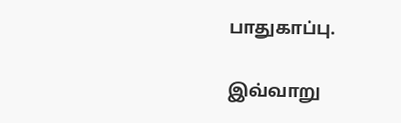பாதுகாப்பு.

இவ்வாறு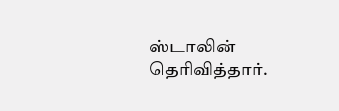ஸ்டாலின் தெரிவித்தார்.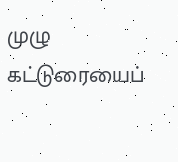முழு கட்டுரையைப்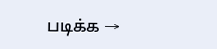படிக்க →